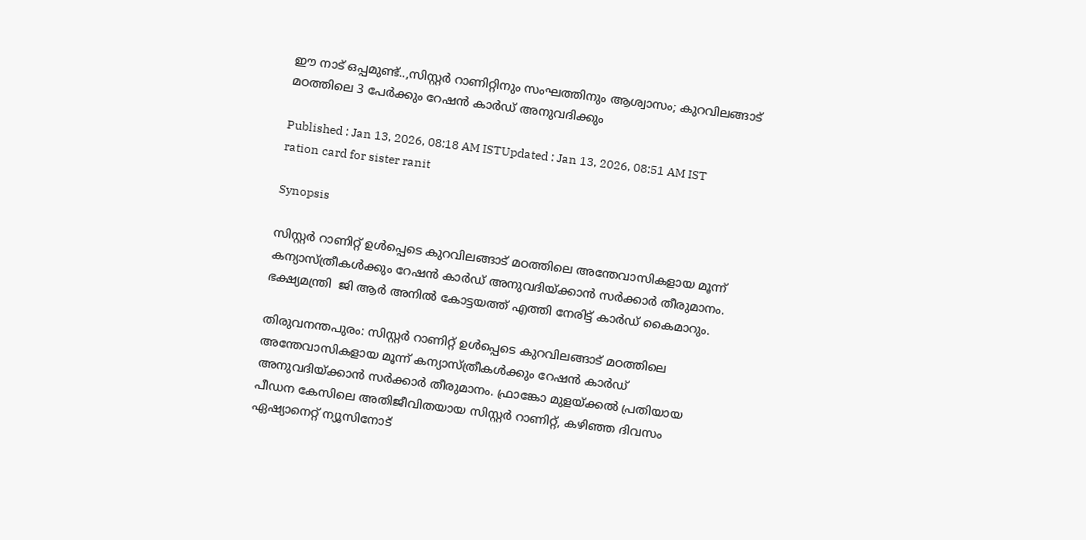ഈ നാട് ഒപ്പമുണ്ട്..,സിസ്റ്റർ റാണിറ്റിനും സംഘത്തിനും ആശ്വാസം; കുറവിലങ്ങാട് മഠത്തിലെ 3 പേര്‍ക്കും റേഷൻ കാര്‍ഡ് അനുവദിക്കും

Published : Jan 13, 2026, 08:18 AM ISTUpdated : Jan 13, 2026, 08:51 AM IST
ration card for sister ranit

Synopsis

സിസ്റ്റർ റാണിറ്റ് ഉൾപ്പെടെ കുറവിലങ്ങാട് മഠത്തിലെ അന്തേവാസികളായ മൂന്ന് കന്യാസ്ത്രീകൾക്കും റേഷൻ കാർഡ് അനുവദിയ്ക്കാൻ സർക്കാർ തീരുമാനം. ഭക്ഷ്യമന്ത്രി  ജി ആര്‍ അനിൽ കോട്ടയത്ത് എത്തി നേരിട്ട് കാര്‍ഡ് കൈമാറും.

തിരുവനന്തപുരം: സിസ്റ്റർ റാണിറ്റ് ഉൾപ്പെടെ കുറവിലങ്ങാട് മഠത്തിലെ അന്തേവാസികളായ മൂന്ന് കന്യാസ്ത്രീകൾക്കും റേഷൻ കാർഡ് അനുവദിയ്ക്കാൻ സർക്കാർ തീരുമാനം. ഫ്രാങ്കോ മുളയ്ക്കൽ പ്രതിയായ പീഡന കേസിലെ അതിജീവിതയായ സിസ്റ്റർ റാണിറ്റ്, കഴി‍ഞ്ഞ ദിവസം ഏഷ്യാനെറ്റ് ന്യൂസിനോട്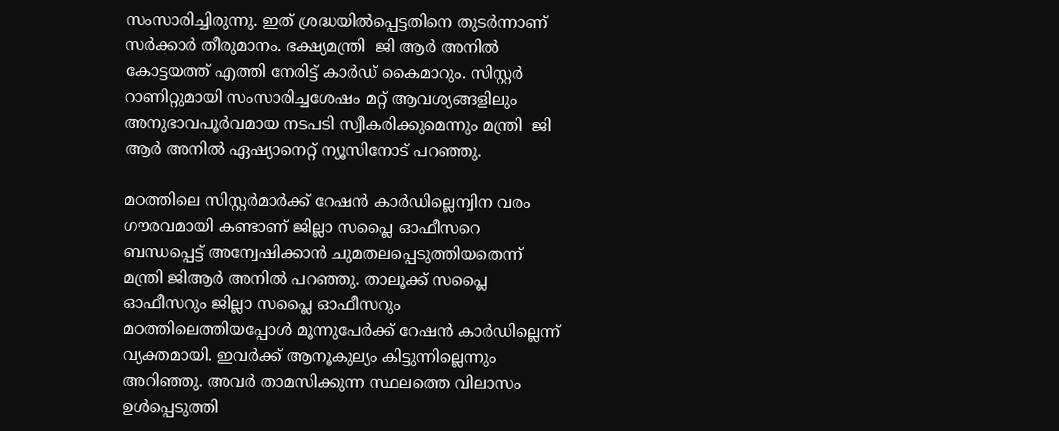സംസാരിച്ചിരുന്നു. ഇത് ശ്രദ്ധയിൽപ്പെട്ടതിനെ തുടർന്നാണ് സര്‍ക്കാര്‍ തീരുമാനം. ഭക്ഷ്യമന്ത്രി  ജി ആര്‍ അനിൽ കോട്ടയത്ത് എത്തി നേരിട്ട് കാര്‍ഡ് കൈമാറും. സിസ്റ്റര്‍ റാണിറ്റുമായി സംസാരിച്ചശേഷം മറ്റ് ആവശ്യങ്ങളിലും അനുഭാവപൂര്‍വമായ നടപടി സ്വീകരിക്കുമെന്നും മന്ത്രി  ജി ആര്‍ അനിൽ ഏഷ്യാനെറ്റ് ന്യൂസിനോട് പറഞ്ഞു.

മഠത്തിലെ സിസ്റ്റര്‍മാര്‍ക്ക് റേഷൻ കാര്‍ഡില്ലെന്വിന വരം ഗൗരവമായി കണ്ടാണ് ജില്ലാ സപ്ലൈ ഓഫീസറെ ബന്ധപ്പെട്ട് അന്വേഷിക്കാൻ ചുമതലപ്പെടുത്തിയതെന്ന് മന്ത്രി ജിആര്‍ അനിൽ പറഞ്ഞു. താലൂക്ക് സപ്ലൈ ഓഫീസറും ജില്ലാ സപ്ലൈ ഓഫീസറും മഠത്തിലെത്തിയപ്പോള്‍ മൂന്നുപേര്‍ക്ക് റേഷൻ കാര്‍ഡില്ലെന്ന് വ്യക്തമായി. ഇവര്‍ക്ക് ആനൂകുല്യം കിട്ടുന്നില്ലെന്നും അറിഞ്ഞു. അവര്‍ താമസിക്കുന്ന സ്ഥലത്തെ വിലാസം ഉള്‍പ്പെടുത്തി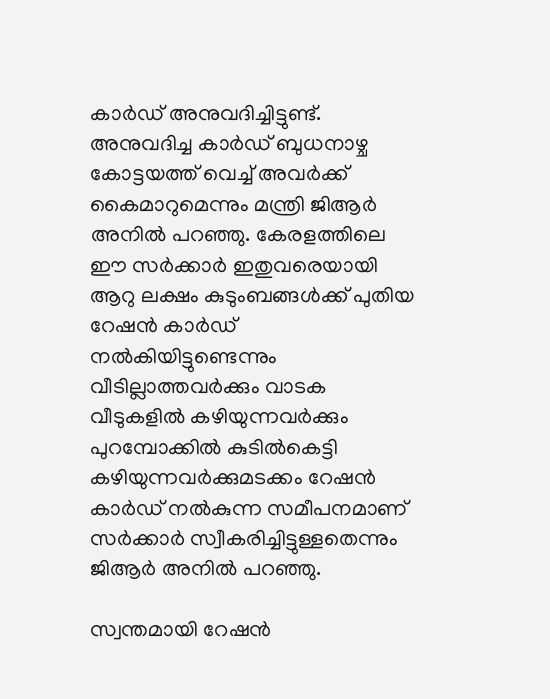കാര്‍ഡ് അനുവദിച്ചിട്ടുണ്ട്. അനുവദിച്ച കാര്‍ഡ് ബുധനാഴ്ച കോട്ടയത്ത് വെച്ച് അവര്‍ക്ക് കൈമാറുമെന്നും മന്ത്രി ജിആര്‍ അനിൽ പറഞ്ഞു. കേരളത്തിലെ ഈ സര്‍ക്കാര്‍ ഇതുവരെയായി ആറു ലക്ഷം കുടുംബങ്ങള്‍ക്ക് പുതിയ റേഷൻ കാര്‍ഡ് നൽകിയിട്ടുണ്ടെന്നും വീടില്ലാത്തവര്‍ക്കും വാടക വീടുകളിൽ കഴിയുന്നവര്‍ക്കും പുറമ്പോക്കിൽ കുടിൽകെട്ടി കഴിയുന്നവര്‍ക്കുമടക്കം റേഷൻ കാര്‍ഡ് നൽകുന്ന സമീപനമാണ് സര്‍ക്കാര്‍ സ്വീകരിച്ചിട്ടുള്ളതെന്നും ജിആര്‍ അനിൽ പറഞ്ഞു.

സ്വന്തമായി റേഷൻ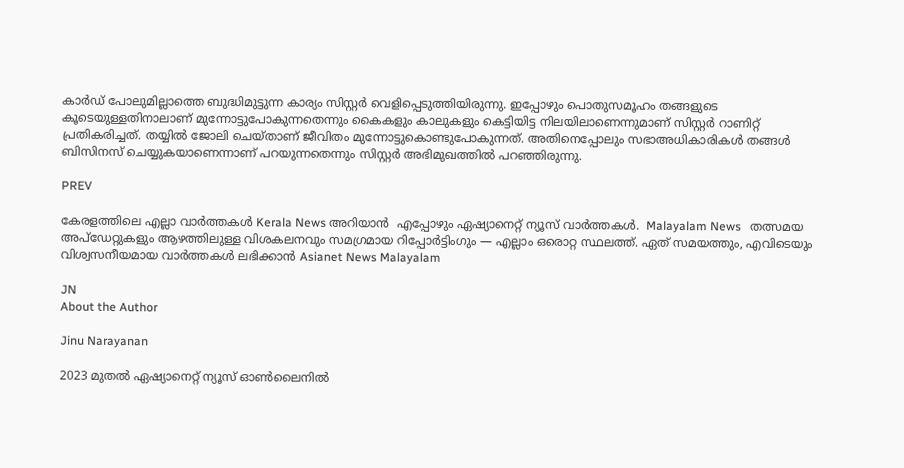കാര്‍ഡ് പോലുമില്ലാത്തെ ബുദ്ധിമുട്ടുന്ന കാര്യം സിസ്റ്റര്‍ വെളിപ്പെടുത്തിയിരുന്നു. ഇപ്പോഴും പൊതുസമൂഹം തങ്ങളുടെ കൂടെയുള്ളതിനാലാണ് മുന്നോട്ടുപോകുന്നതെന്നും കൈകളും കാലുകളും കെട്ടിയിട്ട നിലയിലാണെന്നുമാണ് സിസ്റ്റര്‍ റാണിറ്റ് പ്രതികരിച്ചത്. തയ്യിൽ ജോലി ചെയ്താണ് ജീവിതം മുന്നോട്ടുകൊണ്ടുപോകുന്നത്. അതിനെപ്പോലും സഭാഅധികാരികള്‍ തങ്ങള്‍ ബിസിനസ് ചെയ്യുകയാണെന്നാണ് പറയുന്നതെന്നും സിസ്റ്റര്‍ അഭിമുഖത്തിൽ പറഞ്ഞിരുന്നു.

PREV

കേരളത്തിലെ എല്ലാ വാർത്തകൾ Kerala News അറിയാൻ  എപ്പോഴും ഏഷ്യാനെറ്റ് ന്യൂസ് വാർത്തകൾ.  Malayalam News   തത്സമയ അപ്‌ഡേറ്റുകളും ആഴത്തിലുള്ള വിശകലനവും സമഗ്രമായ റിപ്പോർട്ടിംഗും — എല്ലാം ഒരൊറ്റ സ്ഥലത്ത്. ഏത് സമയത്തും, എവിടെയും വിശ്വസനീയമായ വാർത്തകൾ ലഭിക്കാൻ Asianet News Malayalam

JN
About the Author

Jinu Narayanan

2023 മുതൽ ഏഷ്യാനെറ്റ് ന്യൂസ് ഓണ്‍ലൈനിൽ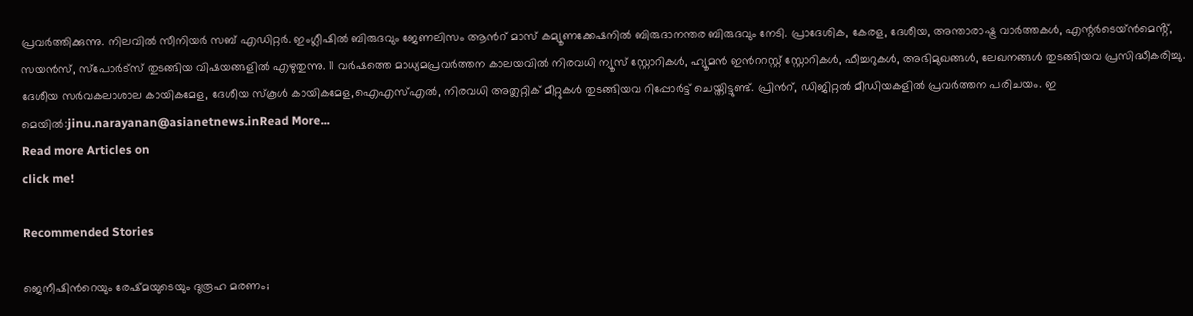പ്രവര്‍ത്തിക്കുന്നു. നിലവിൽ സീനിയര്‍ സബ് എഡിറ്റര്‍. ഇംഗ്ലീഷിൽ ബിരുദവും ജേണലിസം ആന്‍റ് മാസ് കമ്യൂണക്കേഷനിൽ ബിരുദാനന്തര ബിരുദവും നേടി. പ്രാദേശിക, കേരള, ദേശീയ, അന്താരാഷ്ട്ര വാര്‍ത്തകള്‍, എന്റർടെയ്ൻമെൻ്റ്, സയൻസ്, സ്പോര്‍ട്സ് തുടങ്ങിയ വിഷയങ്ങളിൽ എഴുതുന്നു. 11 വര്‍ഷത്തെ മാധ്യമപ്രവര്‍ത്തന കാലയവിൽ നിരവധി ന്യൂസ് സ്റ്റോറികള്‍, ഹ്യൂമൻ ഇന്‍ററസ്റ്റ് സ്റ്റോറികള്‍, ഫീച്ചറുകള്‍, അഭിമുഖങ്ങള്‍, ലേഖനങ്ങള്‍ തുടങ്ങിയവ പ്രസിദ്ധീകരിച്ചു. ദേശീയ സര്‍വകലാശാല കായികമേള, ദേശീയ സ്കൂള്‍ കായികമേള,ഐഎസ്എൽ, നിരവധി അത്ലറ്റിക് മീറ്റുകള്‍ തുടങ്ങിയവ റിപ്പോര്‍ട്ട് ചെയ്തിട്ടുണ്ട്. പ്രിന്‍റ്, ഡിജിറ്റൽ മീഡിയകളിൽ പ്രവര്‍ത്തന പരിചയം. ഇ മെയിൽ:jinu.narayanan@asianetnews.inRead More...
Read more Articles on
click me!

Recommended Stories

ജെനീഷിന്‍റെയും രേഷ്മയുടെയും ദുരൂഹ മരണം;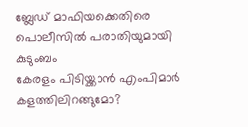ബ്ലേഡ് മാഫിയക്കെതിരെ പൊലീസില്‍ പരാതിയുമായി കുടുംബം
കേരളം പിടിയ്ക്കാൻ എംപിമാർ കളത്തിലിറങ്ങുമോ?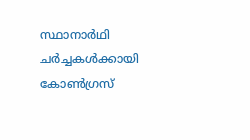സ്ഥാനാർഥി ചർച്ചകൾക്കായി കോൺഗ്രസ്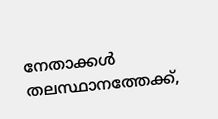നേതാക്കൾ തലസ്ഥാനത്തേക്ക്,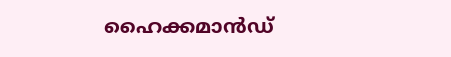ഹൈക്കമാൻഡ്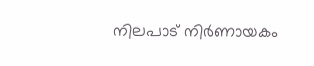നിലപാട് നിർണായകം